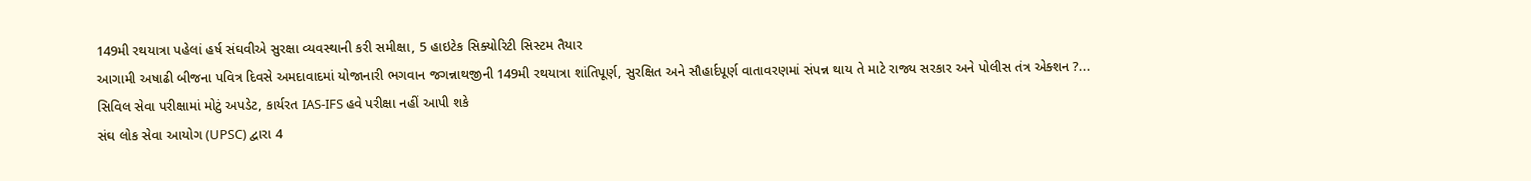149મી રથયાત્રા પહેલાં હર્ષ સંઘવીએ સુરક્ષા વ્યવસ્થાની કરી સમીક્ષા, 5 હાઇટેક સિક્યોરિટી સિસ્ટમ તૈયાર
આગામી અષાઢી બીજના પવિત્ર દિવસે અમદાવાદમાં યોજાનારી ભગવાન જગન્નાથજીની 149મી રથયાત્રા શાંતિપૂર્ણ, સુરક્ષિત અને સૌહાર્દપૂર્ણ વાતાવરણમાં સંપન્ન થાય તે માટે રાજ્ય સરકાર અને પોલીસ તંત્ર એક્શન ?...
સિવિલ સેવા પરીક્ષામાં મોટું અપડેટ, કાર્યરત IAS-IFS હવે પરીક્ષા નહીં આપી શકે
સંઘ લોક સેવા આયોગ (UPSC) દ્વારા 4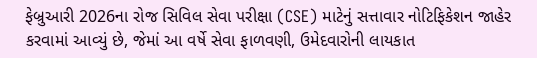ફેબ્રુઆરી 2026ના રોજ સિવિલ સેવા પરીક્ષા (CSE) માટેનું સત્તાવાર નોટિફિકેશન જાહેર કરવામાં આવ્યું છે, જેમાં આ વર્ષે સેવા ફાળવણી, ઉમેદવારોની લાયકાત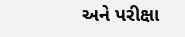અને પરીક્ષા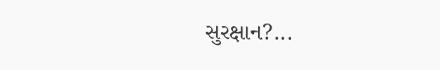સુરક્ષાન?...